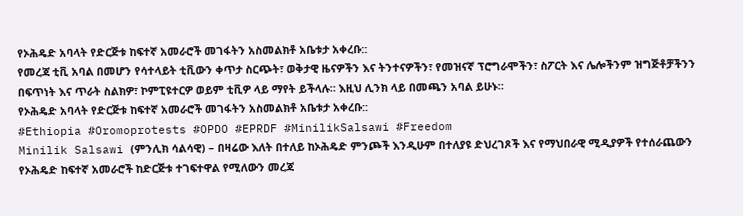የኦሕዴድ አባላት የድርጅቱ ከፍተኛ አመራሮች መገፋትን አስመልክቶ አቤቱታ አቀረቡ::
የመረጃ ቲቪ አባል በመሆን የሳተላይት ቲቪውን ቀጥታ ስርጭት፣ ወቅታዊ ዜናዎችን እና ትንተናዎችን፣ የመዝናኛ ፕሮግራሞችን፣ ስፖርት እና ሌሎችንም ዝግጅቶቻችንን በፍጥነት እና ጥራት ስልክዎ፣ ኮምፒዩተርዎ ወይም ቲቪዎ ላይ ማየት ይችላሉ። እዚህ ሊንክ ላይ በመጫን አባል ይሁኑ።
የኦሕዴድ አባላት የድርጅቱ ከፍተኛ አመራሮች መገፋትን አስመልክቶ አቤቱታ አቀረቡ::
#Ethiopia #Oromoprotests #OPDO #EPRDF #MinilikSalsawi #Freedom
Minilik Salsawi (ምንሊክ ሳልሳዊ) – በዛሬው እለት በተለይ ከኦሕዴድ ምንጮች እንዲሁም በተለያዩ ድህረገጾች እና የማህበራዊ ሚዲያዎች የተሰራጨውን የኦሕዴድ ከፍተኛ አመራሮች ከድርጅቱ ተገፍተዋል የሚለውን መረጃ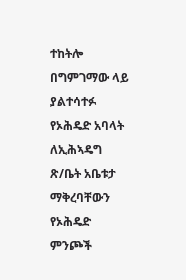ተከትሎ በግምገማው ላይ ያልተሳተፉ የኦሕዴድ አባላት ለኢሕኣዴግ ጽ/ቤት አቤቱታ ማቅረባቸውን የኦሕዴድ ምንጮች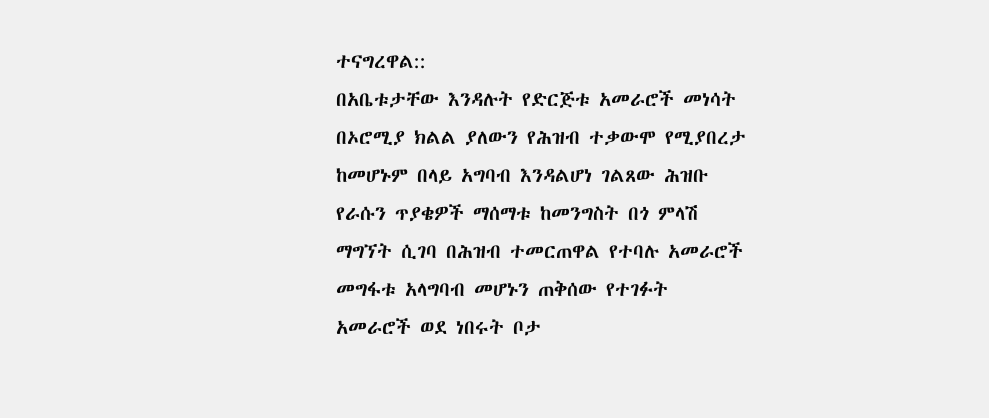ተናግረዋል::
በአቤቱታቸው እንዳሉት የድርጅቱ አመራሮች መነሳት በኦሮሚያ ክልል ያለውን የሕዝብ ተቃውሞ የሚያበረታ ከመሆኑም በላይ አግባብ እንዳልሆነ ገልጸው ሕዝቡ የራሱን ጥያቄዎች ማሰማቱ ከመንግስት በጎ ምላሽ ማግኘት ሲገባ በሕዝብ ተመርጠዋል የተባሉ አመራሮች መግፋቱ አላግባብ መሆኑን ጠቅሰው የተገፉት አመራሮች ወደ ነበሩት ቦታ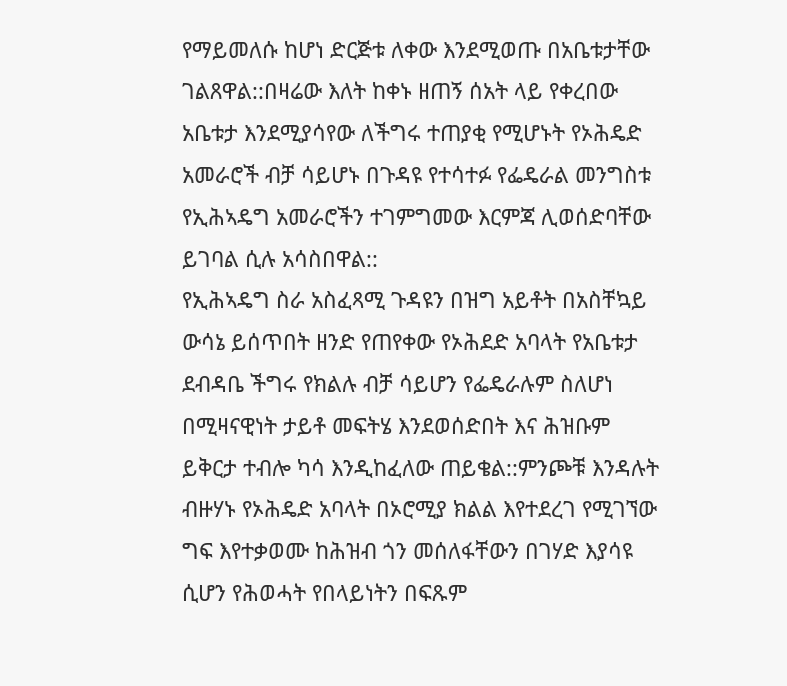የማይመለሱ ከሆነ ድርጅቱ ለቀው እንደሚወጡ በአቤቱታቸው ገልጸዋል::በዛሬው እለት ከቀኑ ዘጠኝ ሰአት ላይ የቀረበው አቤቱታ እንደሚያሳየው ለችግሩ ተጠያቂ የሚሆኑት የኦሕዴድ አመራሮች ብቻ ሳይሆኑ በጉዳዩ የተሳተፉ የፌዴራል መንግስቱ የኢሕኣዴግ አመራሮችን ተገምግመው እርምጃ ሊወሰድባቸው ይገባል ሲሉ አሳስበዋል::
የኢሕኣዴግ ስራ አስፈጻሚ ጉዳዩን በዝግ አይቶት በአስቸኳይ ውሳኔ ይሰጥበት ዘንድ የጠየቀው የኦሕደድ አባላት የአቤቱታ ደብዳቤ ችግሩ የክልሉ ብቻ ሳይሆን የፌዴራሉም ስለሆነ በሚዛናዊነት ታይቶ መፍትሄ እንደወሰድበት እና ሕዝቡም ይቅርታ ተብሎ ካሳ እንዲከፈለው ጠይቄል::ምንጮቹ እንዳሉት ብዙሃኑ የኦሕዴድ አባላት በኦሮሚያ ክልል እየተደረገ የሚገኘው ግፍ እየተቃወሙ ከሕዝብ ጎን መሰለፋቸውን በገሃድ እያሳዩ ሲሆን የሕወሓት የበላይነትን በፍጹም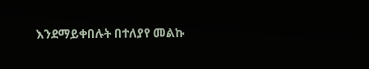እንደማይቀበሉት በተለያየ መልኩ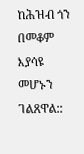ከሕዝብ ጎን በመቆም እያሳዩ መሆኑን ገልጸዋል::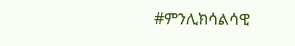#ምንሊክሳልሳዊ